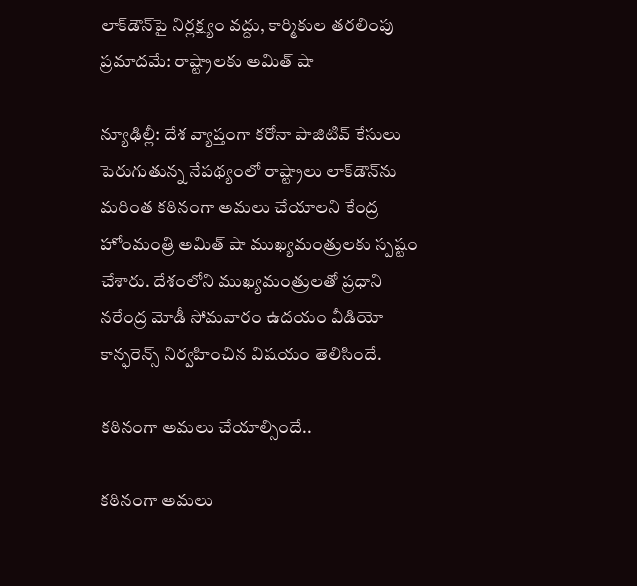లాక్‌డౌన్‌పై నిర్లక్ష్యం వద్దు, కార్మికుల తరలింపు ప్రమాదమే: రాష్ట్రాలకు అమిత్ షా

న్యూఢిల్లీ: దేశ వ్యాప్తంగా కరోనా పాజిటివ్ కేసులు పెరుగుతున్న నేపథ్యంలో రాష్ట్రాలు లాక్‌డౌన్‌ను మరింత కఠినంగా అమలు చేయాలని కేంద్ర హోంమంత్రి అమిత్ షా ముఖ్యమంత్రులకు స్పష్టం చేశారు. దేశంలోని ముఖ్యమంత్రులతో ప్రధాని నరేంద్ర మోడీ సోమవారం ఉదయం వీడియో కాన్ఫరెన్స్ నిర్వహించిన విషయం తెలిసిందే.

కఠినంగా అమలు చేయాల్సిందే..

కఠినంగా అమలు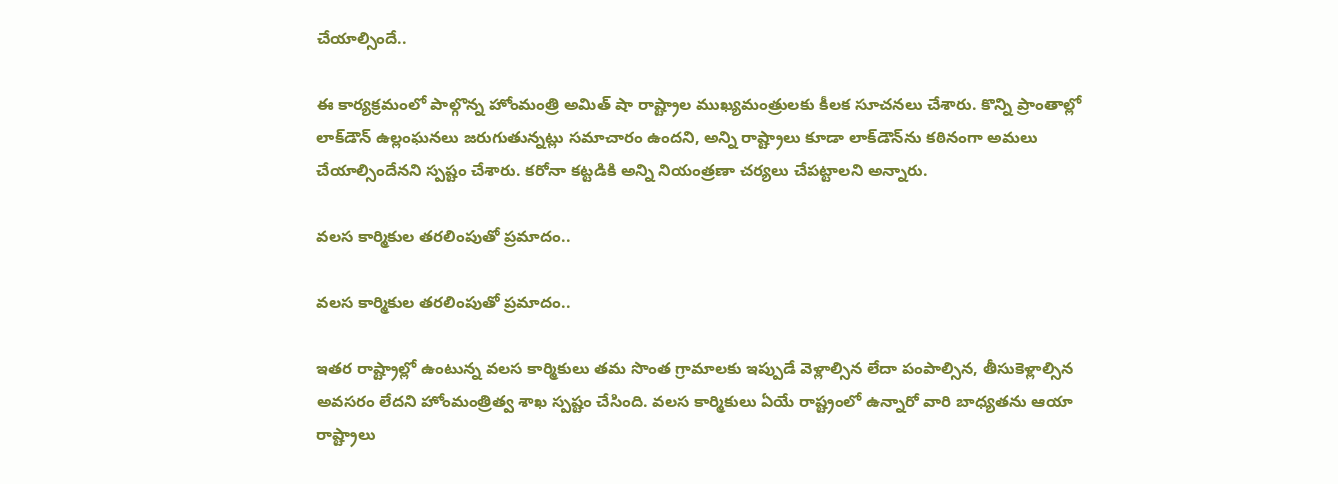చేయాల్సిందే..

ఈ కార్యక్రమంలో పాల్గొన్న హోంమంత్రి అమిత్ షా రాష్ట్రాల ముఖ్యమంత్రులకు కీలక సూచనలు చేశారు. కొన్ని ప్రాంతాల్లో లాక్‌డౌన్ ఉల్లంఘనలు జరుగుతున్నట్లు సమాచారం ఉందని, అన్ని రాష్ట్రాలు కూడా లాక్‌డౌన్‌ను కఠినంగా అమలు చేయాల్సిందేనని స్పష్టం చేశారు. కరోనా కట్టడికి అన్ని నియంత్రణా చర్యలు చేపట్టాలని అన్నారు.

వలస కార్మికుల తరలింపుతో ప్రమాదం..

వలస కార్మికుల తరలింపుతో ప్రమాదం..

ఇతర రాష్ట్రాల్లో ఉంటున్న వలస కార్మికులు తమ సొంత గ్రామాలకు ఇప్పుడే వెళ్లాల్సిన లేదా పంపాల్సిన, తీసుకెళ్లాల్సిన అవసరం లేదని హోంమంత్రిత్వ శాఖ స్పష్టం చేసింది. వలస కార్మికులు ఏయే రాష్ట్రంలో ఉన్నారో వారి బాధ్యతను ఆయా రాష్ట్రాలు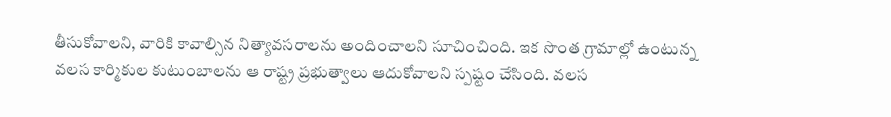తీసుకోవాలని, వారికి కావాల్సిన నిత్యావసరాలను అందించాలని సూచించింది. ఇక సొంత గ్రామాల్లో ఉంటున్న వలస కార్మికుల కుటుంబాలను ఆ రాష్ట్ర ప్రభుత్వాలు ఆదుకోవాలని స్పష్టం చేసింది. వలస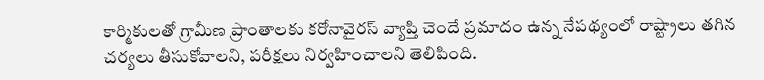కార్మికులతో గ్రామీణ ప్రాంతాలకు కరోనావైరస్ వ్యాప్తి చెందే ప్రమాదం ఉన్న నేపథ్యంలో రాష్ట్రాలు తగిన చర్యలు తీసుకోవాలని, పరీక్షలు నిర్వహించాలని తెలిపింది.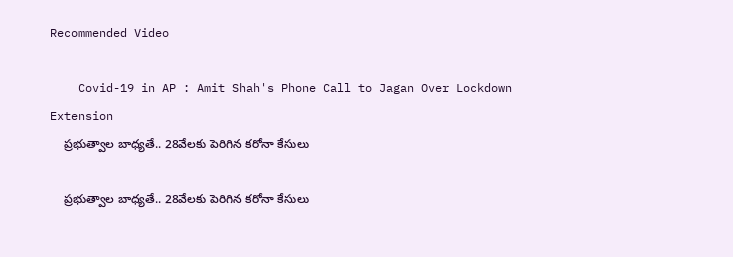Recommended Video

    Covid-19 in AP : Amit Shah's Phone Call to Jagan Over Lockdown Extension
    ప్రభుత్వాల బాధ్యతే.. 28వేలకు పెరిగిన కరోనా కేసులు

    ప్రభుత్వాల బాధ్యతే.. 28వేలకు పెరిగిన కరోనా కేసులు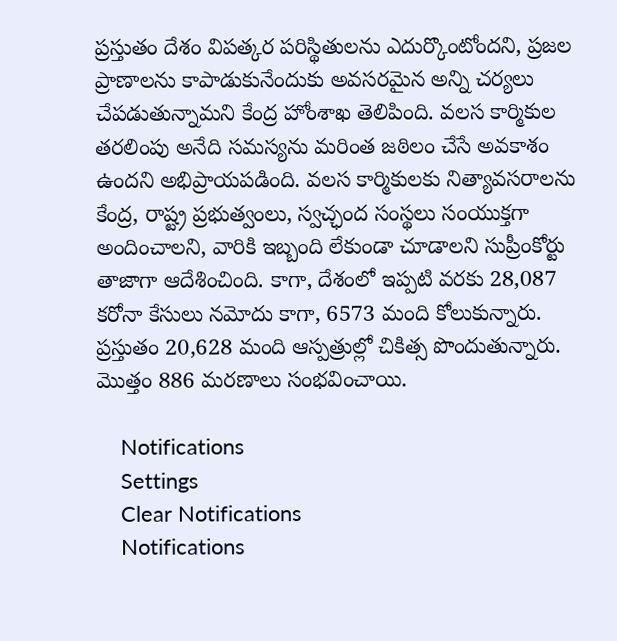ప్రస్తుతం దేశం విపత్కర పరిస్థితులను ఎదుర్కొంటోందని, ప్రజల ప్రాణాలను కాపాడుకునేందుకు అవసరమైన అన్ని చర్యలు చేపడుతున్నామని కేంద్ర హోంశాఖ తెలిపింది. వలస కార్మికుల తరలింపు అనేది సమస్యను మరింత జఠిలం చేసే అవకాశం ఉందని అభిప్రాయపడింది. వలస కార్మికులకు నిత్యావసరాలను కేంద్ర, రాష్ట్ర ప్రభుత్వంలు, స్వచ్ఛంద సంస్థలు సంయుక్తగా అందించాలని, వారికి ఇబ్బంది లేకుండా చూడాలని సుప్రీంకోర్టు తాజాగా ఆదేశించింది. కాగా, దేశంలో ఇప్పటి వరకు 28,087 కరోనా కేసులు నమోదు కాగా, 6573 మంది కోలుకున్నారు. ప్రస్తుతం 20,628 మంది ఆస్పత్రుల్లో చికిత్స పొందుతున్నారు. మొత్తం 886 మరణాలు సంభవించాయి.

    Notifications
    Settings
    Clear Notifications
    Notifications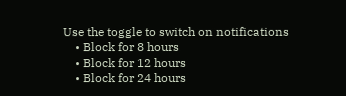Use the toggle to switch on notifications
    • Block for 8 hours
    • Block for 12 hours
    • Block for 24 hours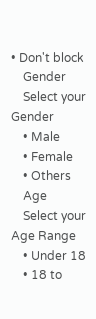• Don't block
    Gender
    Select your Gender
    • Male
    • Female
    • Others
    Age
    Select your Age Range
    • Under 18
    • 18 to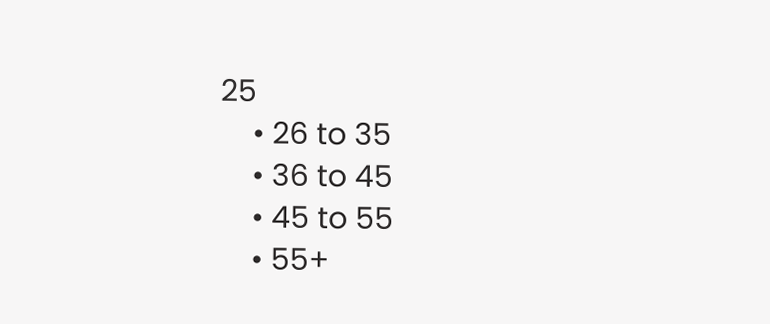25
    • 26 to 35
    • 36 to 45
    • 45 to 55
    • 55+